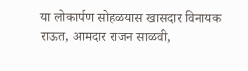या लोकार्पण सोहळयास खासदार विनायक राऊत, आमदार राजन साळवी,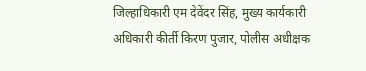जिल्हाधिकारी एम देवेंदर सिंह, मुख्य कार्यकारी अधिकारी कीर्ती किरण पुजार, पोलीस अधीक्षक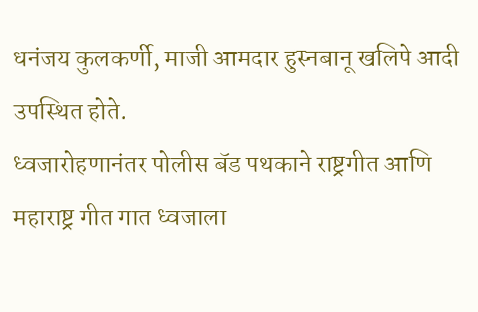धनंजय कुलकर्णी, माजी आमदार हुस्नबानू खलिपे आदी उपस्थित होते.
ध्वजारोहणानंतर पोलीस बॅड पथकाने राष्ट्रगीत आणि महाराष्ट्र गीत गात ध्वजाला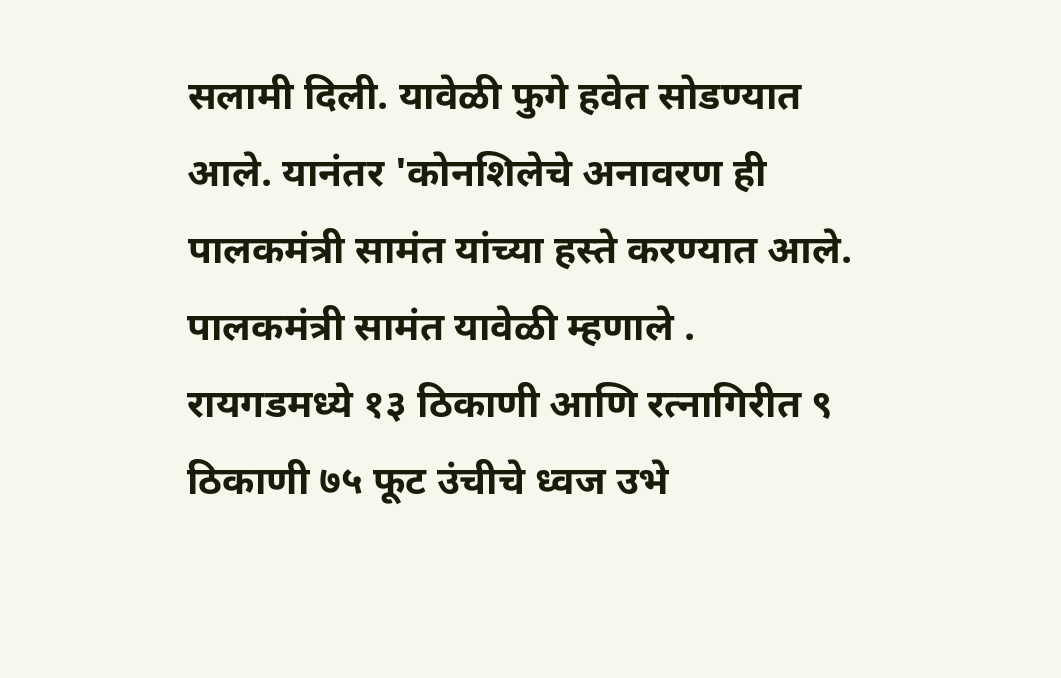सलामी दिली. यावेळी फुगे हवेत सोडण्यात आले. यानंतर 'कोनशिलेचे अनावरण ही पालकमंत्री सामंत यांच्या हस्ते करण्यात आले.
पालकमंत्री सामंत यावेळी म्हणाले . रायगडमध्ये १३ ठिकाणी आणि रत्नागिरीत ९ ठिकाणी ७५ फूट उंचीचे ध्वज उभे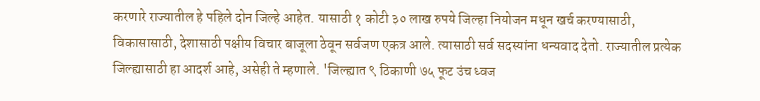करणारे राज्यातील हे पहिले दोन जिल्हे आहेत. यासाठी १ कोटी ३० लाख रुपये जिल्हा नियोजन मधून खर्च करण्यासाठी, विकासासाठी, देशासाठी पक्षीय विचार बाजूला ठेवून सर्वजण एकत्र आले. त्यासाठी सर्व सदस्यांना धन्यवाद देतो. राज्यातील प्रत्येक जिल्ह्यासाठी हा आदर्श आहे, असेही ते म्हणाले. 'जिल्ह्यात ९ ठिकाणी ७५ फूट उंच ध्वज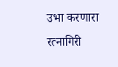उभा करणारा रत्नागिरी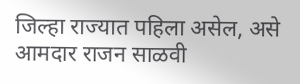जिल्हा राज्यात पहिला असेल, असे आमदार राजन साळवी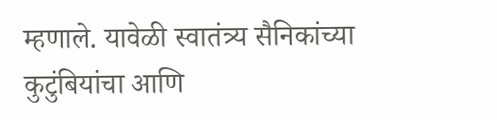म्हणाले. यावेळी स्वातंत्र्य सैनिकांच्या कुटुंबियांचा आणि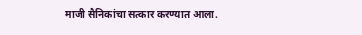माजी सैनिकांचा सत्कार करण्यात आला.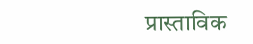प्रास्ताविक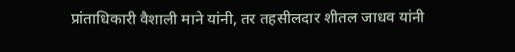प्रांताधिकारी वैशाली माने यांनी, तर तहसीलदार शीतल जाधव यांनी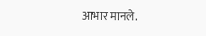आभार मानले.